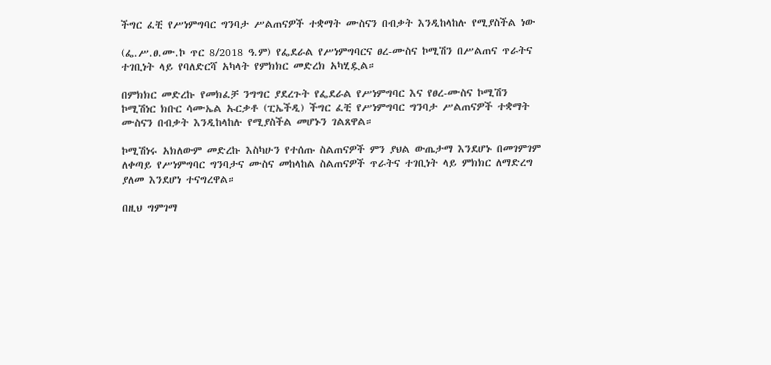ችግር ፈቺ የሥነምግባር ግንባታ ሥልጠናዎች ተቋማት ሙስናን በብቃት እንዲከላከሉ የሚያስችል ነው

(ፌ.ሥ.ፀ.ሙ.ኮ ጥር 8/2018 ዓ.ም) የፌደራል የሥነምግባርና ፀረ-ሙስና ኮሚሽን በሥልጠና ጥራትና ተገቢነት ላይ የባለድርሻ አካላት የምክክር መድረክ አካሂዷል።

በምክክር መድረኩ የመክፈቻ ንግግር ያደረጉት የፌደራል የሥነምግባር እና የፀረ-ሙስና ኮሚሽን ኮሚሽነር ክቡር ሳሙኤል ኡርቃቶ (ፒኤችዲ) ችግር ፈቺ የሥነምግባር ግንባታ ሥልጠናዎች ተቋማት ሙስናን በብቃት እንዲከላከሉ የሚያስችል መሆኑን ገልጸዋል።

ኮሚሽነሩ አክለውም መድረኩ እስካሁን የተሰጡ ስልጠናዎች ምን ያህል ውጤታማ እንደሆኑ በመገምገም ለቀጣይ የሥነምግባር ግንባታና ሙስና መከላከል ስልጠናዎች ጥራትና ተገቢነት ላይ ምክክር ለማድረግ ያለመ እንደሆነ ተናግረዋል።

በዚህ ግምገማ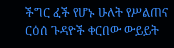ችግር ፈች የሆኑ ሁለት የሥልጠና ርዕሰ ጉዳዮች ቀርበው ውይይት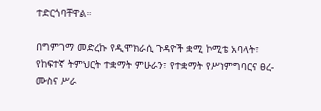ተድርጎባቸዋል።

በግምገማ መድረኩ የዲሞክራሲ ጉዳዮች ቋሚ ኮሚቴ አባላት፣ የከፍተኛ ትምህርት ተቋማት ምሁራን፣ የተቋማት የሥነምግባርና ፀረ-ሙስና ሥራ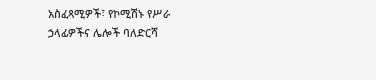አስፈጻሚዎች፣ የኮሚሽኑ የሥራ ኃላፊዎችና ሌሎች ባለድርሻ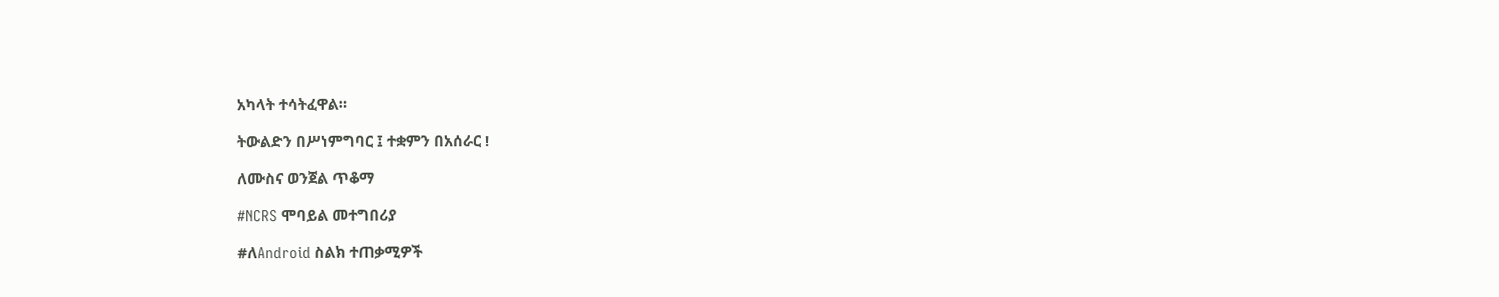አካላት ተሳትፈዋል።

ትውልድን በሥነምግባር ፤ ተቋምን በአሰራር !

ለሙስና ወንጀል ጥቆማ

#NCRS ሞባይል መተግበሪያ

#ለAndroid ስልክ ተጠቃሚዎች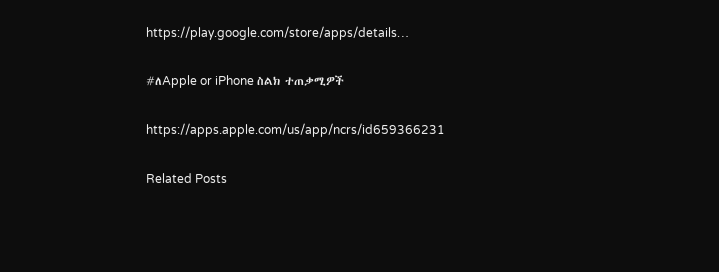https://play.google.com/store/apps/details…

#ለApple or iPhone ስልክ ተጠቃሚዎች

https://apps.apple.com/us/app/ncrs/id659366231

Related Posts